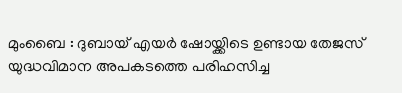മുംബൈ : ദുബായ് എയർ ഷോയ്ക്കിടെ ഉണ്ടായ തേജസ് യുദ്ധവിമാന അപകടത്തെ പരിഹസിച്ച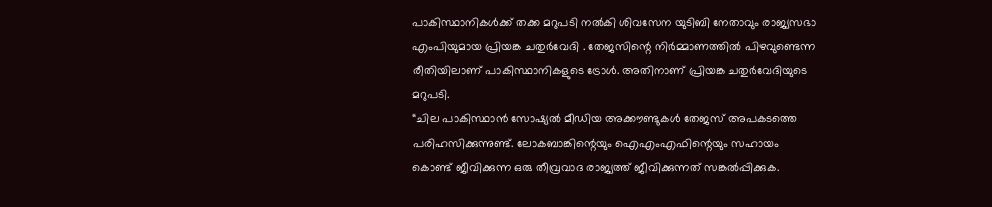പാകിസ്ഥാനികൾക്ക് തക്ക മറുപടി നൽകി ശിവസേന യുടിബി നേതാവും രാജ്യസഭാ എംപിയുമായ പ്രിയങ്ക ചതുർവേദി . തേജസിന്റെ നിർമ്മാണത്തിൽ പിഴവുണ്ടെന്ന രീതിയിലാണ് പാകിസ്ഥാനികളുടെ ട്രോൾ. അതിനാണ് പ്രിയങ്ക ചതുർവേദിയുടെ മറുപടി.
“ചില പാകിസ്ഥാൻ സോഷ്യൽ മീഡിയ അക്കൗണ്ടുകൾ തേജസ് അപകടത്തെ പരിഹസിക്കുന്നുണ്ട്. ലോകബാങ്കിന്റെയും ഐഎംഎഫിന്റെയും സഹായം കൊണ്ട് ജീവിക്കുന്ന ഒരു തീവ്രവാദ രാജ്യത്ത് ജീവിക്കുന്നത് സങ്കൽപ്പിക്കുക.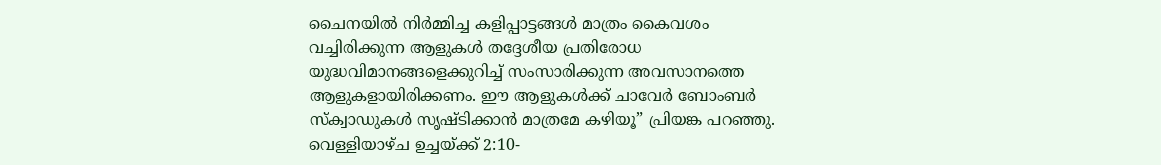ചൈനയിൽ നിർമ്മിച്ച കളിപ്പാട്ടങ്ങൾ മാത്രം കൈവശം വച്ചിരിക്കുന്ന ആളുകൾ തദ്ദേശീയ പ്രതിരോധ യുദ്ധവിമാനങ്ങളെക്കുറിച്ച് സംസാരിക്കുന്ന അവസാനത്തെ ആളുകളായിരിക്കണം. ഈ ആളുകൾക്ക് ചാവേർ ബോംബർ സ്ക്വാഡുകൾ സൃഷ്ടിക്കാൻ മാത്രമേ കഴിയൂ” പ്രിയങ്ക പറഞ്ഞു.
വെള്ളിയാഴ്ച ഉച്ചയ്ക്ക് 2:10-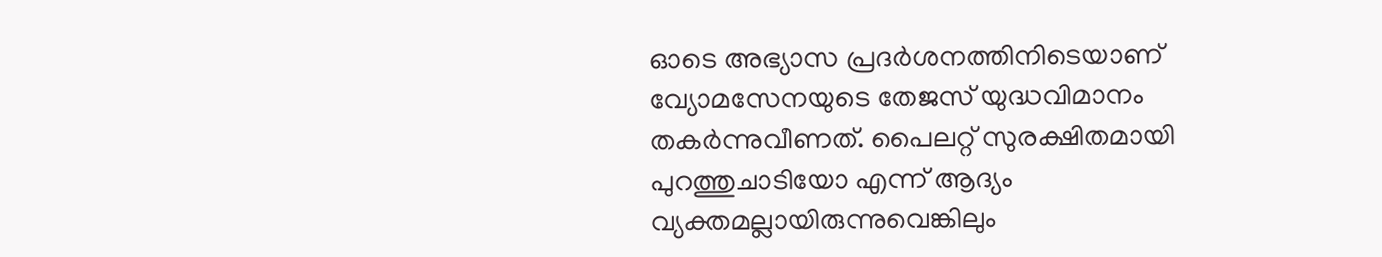ഓടെ അഭ്യാസ പ്രദർശനത്തിനിടെയാണ് വ്യോമസേനയുടെ തേജസ് യുദ്ധവിമാനം തകർന്നുവീണത്. പൈലറ്റ് സുരക്ഷിതമായി പുറത്തുചാടിയോ എന്ന് ആദ്യം വ്യക്തമല്ലായിരുന്നുവെങ്കിലും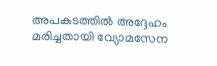അപകടത്തിൽ അദ്ദേഹം മരിച്ചതായി വ്യോമസേന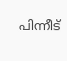പിന്നീട്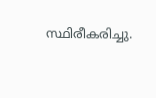സ്ഥിരീകരിച്ചു.